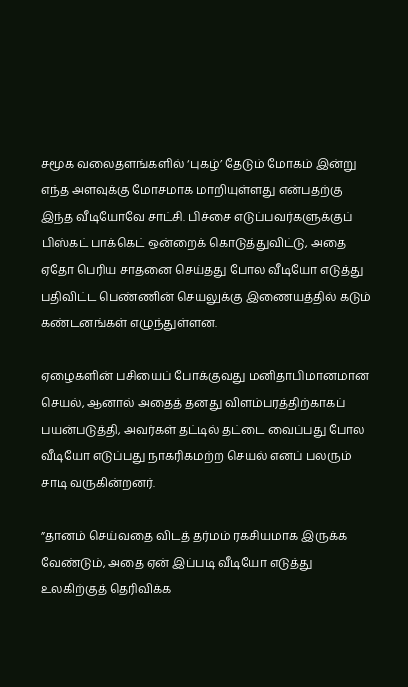சமூக வலைதளங்களில் ‘புகழ்’ தேடும் மோகம் இன்று எந்த அளவுக்கு மோசமாக மாறியுள்ளது என்பதற்கு இந்த வீடியோவே சாட்சி. பிச்சை எடுப்பவர்களுக்குப் பிஸ்கட் பாக்கெட் ஒன்றைக் கொடுத்துவிட்டு, அதை ஏதோ பெரிய சாதனை செய்தது போல வீடியோ எடுத்து பதிவிட்ட பெண்ணின் செயலுக்கு இணையத்தில் கடும் கண்டனங்கள் எழுந்துள்ளன.

ஏழைகளின் பசியைப் போக்குவது மனிதாபிமானமான செயல், ஆனால் அதைத் தனது விளம்பரத்திற்காகப் பயன்படுத்தி, அவர்கள் தட்டில் தட்டை வைப்பது போல வீடியோ எடுப்பது நாகரிகமற்ற செயல் எனப் பலரும் சாடி வருகின்றனர்.

”தானம் செய்வதை விடத் தர்மம் ரகசியமாக இருக்க வேண்டும், அதை ஏன் இப்படி வீடியோ எடுத்து உலகிற்குத் தெரிவிக்க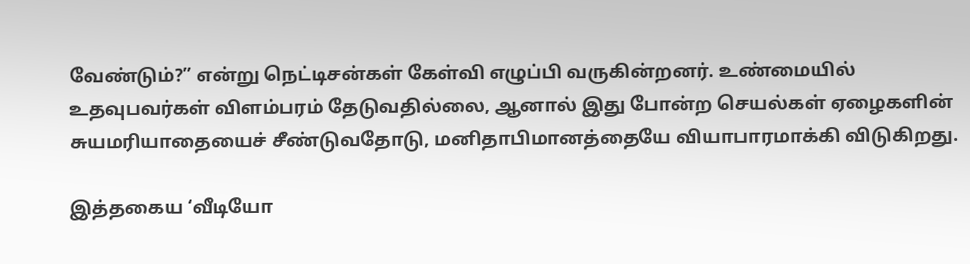வேண்டும்?” என்று நெட்டிசன்கள் கேள்வி எழுப்பி வருகின்றனர். உண்மையில் உதவுபவர்கள் விளம்பரம் தேடுவதில்லை, ஆனால் இது போன்ற செயல்கள் ஏழைகளின் சுயமரியாதையைச் சீண்டுவதோடு, மனிதாபிமானத்தையே வியாபாரமாக்கி விடுகிறது.

இத்தகைய ‘வீடியோ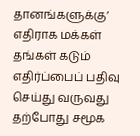தானங்களுக்கு’ எதிராக மக்கள் தங்கள் கடும் எதிர்ப்பைப் பதிவு செய்து வருவது தற்போது சமூக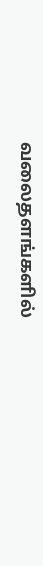வலைதளங்களில்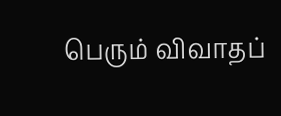பெரும் விவாதப்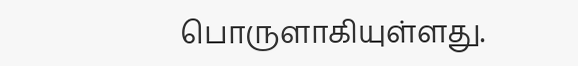பொருளாகியுள்ளது.